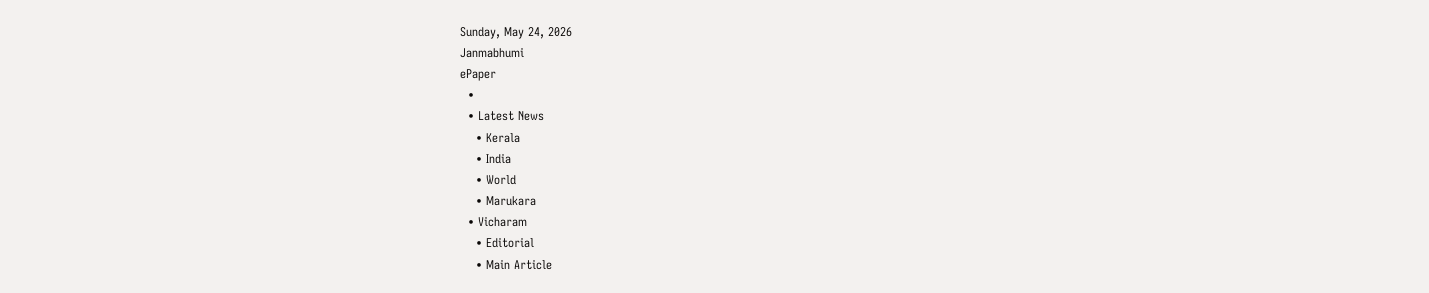Sunday, May 24, 2026
Janmabhumi
ePaper
  •
  • Latest News
    • Kerala
    • India
    • World
    • Marukara
  • Vicharam
    • Editorial
    • Main Article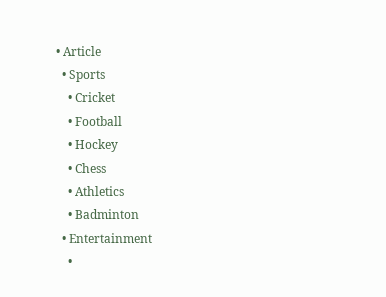• Article
  • Sports
    • Cricket
    • Football
    • Hockey
    • Chess
    • Athletics
    • Badminton
  • Entertainment
    •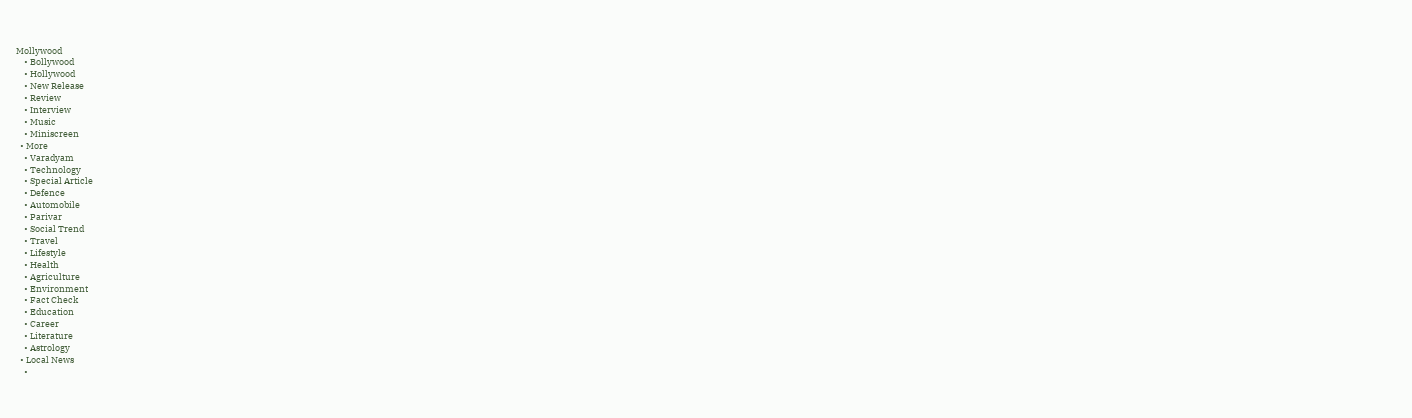Mollywood
    • Bollywood
    • Hollywood
    • New Release
    • Review
    • Interview
    • Music
    • Miniscreen
  • More
    • Varadyam
    • Technology
    • Special Article
    • Defence
    • Automobile
    • Parivar
    • Social Trend
    • Travel
    • Lifestyle
    • Health
    • Agriculture
    • Environment
    • Fact Check
    • Education
    • Career
    • Literature
    • Astrology
  • Local News
    •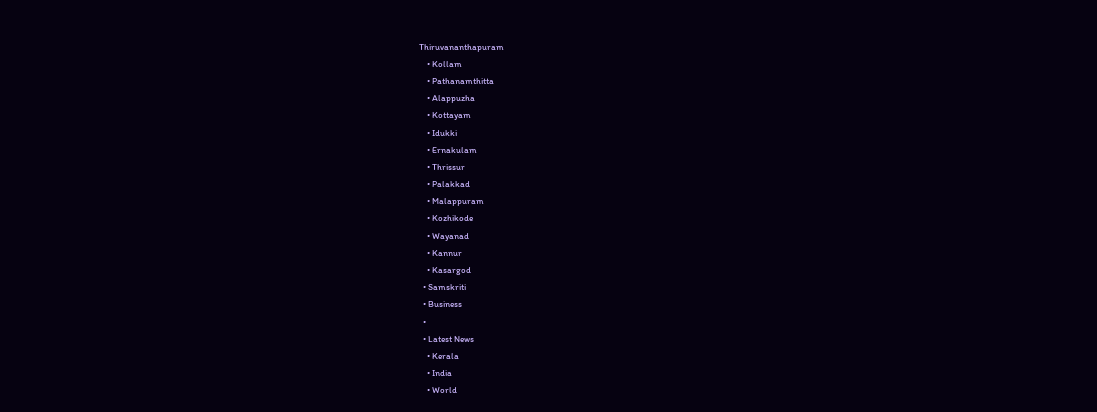Thiruvananthapuram
    • Kollam
    • Pathanamthitta
    • Alappuzha
    • Kottayam
    • Idukki
    • Ernakulam
    • Thrissur
    • Palakkad
    • Malappuram
    • Kozhikode
    • Wayanad
    • Kannur
    • Kasargod
  • Samskriti
  • Business
  •
  • Latest News
    • Kerala
    • India
    • World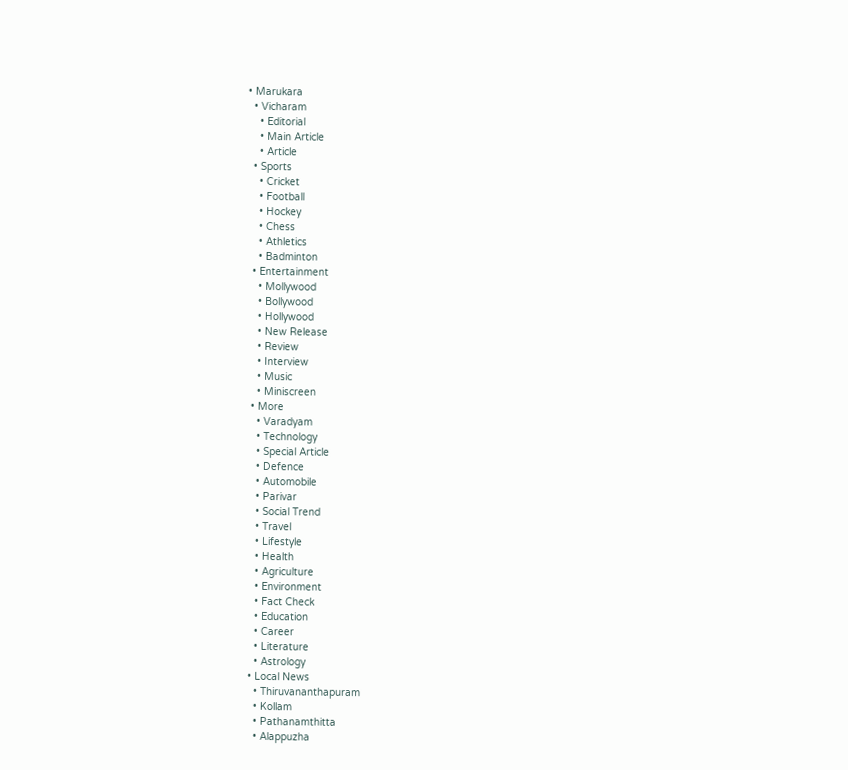• Marukara
  • Vicharam
    • Editorial
    • Main Article
    • Article
  • Sports
    • Cricket
    • Football
    • Hockey
    • Chess
    • Athletics
    • Badminton
  • Entertainment
    • Mollywood
    • Bollywood
    • Hollywood
    • New Release
    • Review
    • Interview
    • Music
    • Miniscreen
  • More
    • Varadyam
    • Technology
    • Special Article
    • Defence
    • Automobile
    • Parivar
    • Social Trend
    • Travel
    • Lifestyle
    • Health
    • Agriculture
    • Environment
    • Fact Check
    • Education
    • Career
    • Literature
    • Astrology
  • Local News
    • Thiruvananthapuram
    • Kollam
    • Pathanamthitta
    • Alappuzha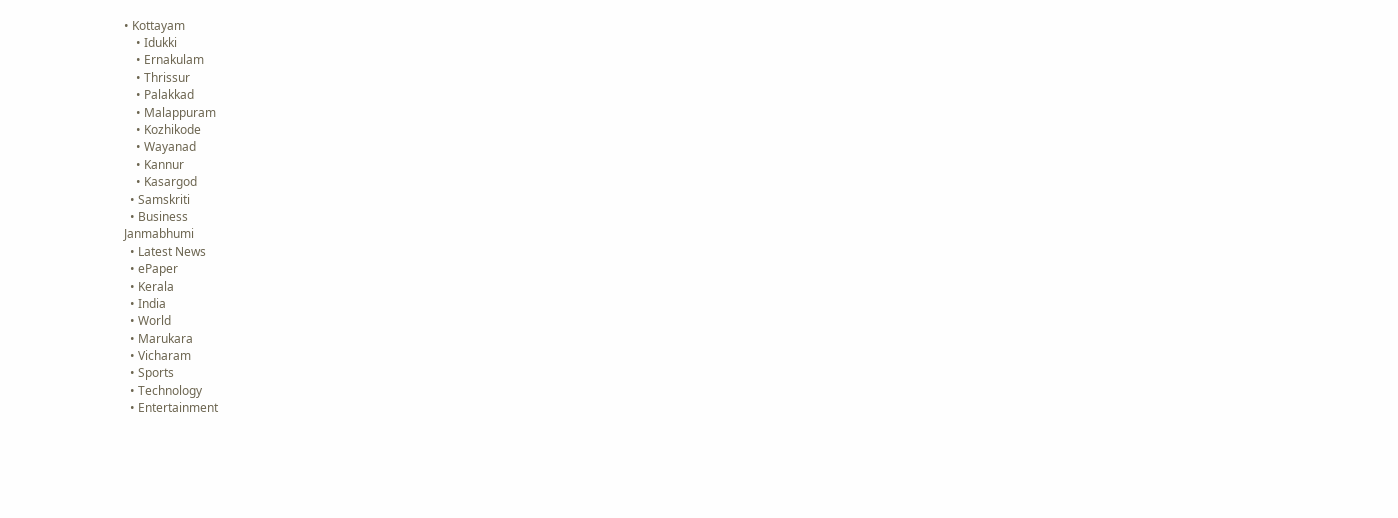• Kottayam
    • Idukki
    • Ernakulam
    • Thrissur
    • Palakkad
    • Malappuram
    • Kozhikode
    • Wayanad
    • Kannur
    • Kasargod
  • Samskriti
  • Business
Janmabhumi
  • Latest News
  • ePaper
  • Kerala
  • India
  • World
  • Marukara
  • Vicharam
  • Sports
  • Technology
  • Entertainment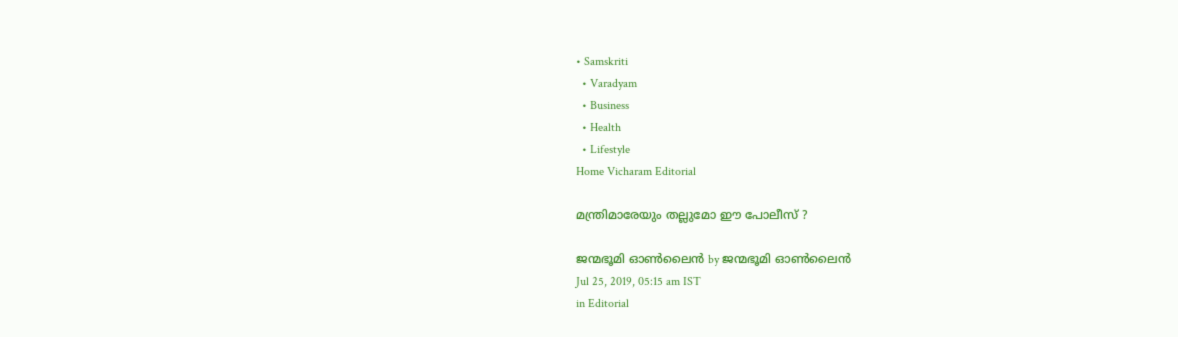• Samskriti
  • Varadyam
  • Business
  • Health
  • Lifestyle
Home Vicharam Editorial

മന്ത്രിമാരേയും തല്ലുമോ ഈ പോലീസ് ?

ജന്മഭൂമി ഓണ്‍ലൈന്‍ by ജന്മഭൂമി ഓണ്‍ലൈന്‍
Jul 25, 2019, 05:15 am IST
in Editorial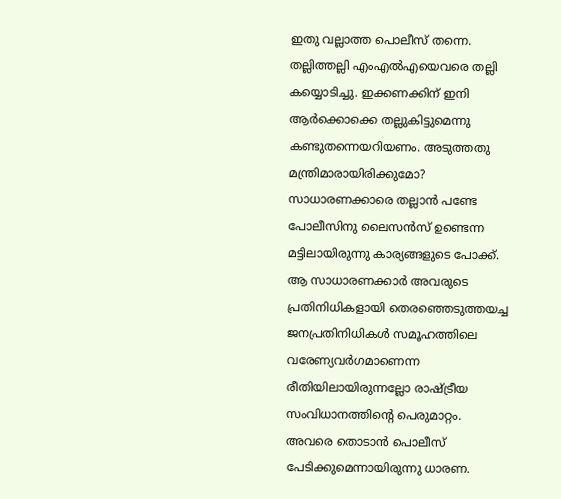ഇതു വല്ലാത്ത പൊലീസ് തന്നെ. തല്ലിത്തല്ലി എംഎല്‍എയെവരെ തല്ലി കയ്യൊടിച്ചു. ഇക്കണക്കിന് ഇനി ആര്‍ക്കൊക്കെ തല്ലുകിട്ടുമെന്നു കണ്ടുതന്നെയറിയണം. അടുത്തതു മന്ത്രിമാരായിരിക്കുമോ?  സാധാരണക്കാരെ തല്ലാന്‍ പണ്ടേ പോലീസിനു ലൈസന്‍സ് ഉണ്ടെന്ന മട്ടിലായിരുന്നു കാര്യങ്ങളുടെ പോക്ക്. ആ സാധാരണക്കാര്‍ അവരുടെ പ്രതിനിധികളായി തെരഞ്ഞെടുത്തയച്ച ജനപ്രതിനിധികള്‍ സമൂഹത്തിലെ വരേണ്യവര്‍ഗമാണെന്ന രീതിയിലായിരുന്നല്ലോ രാഷ്‌ട്രീയ സംവിധാനത്തിന്റെ പെരുമാറ്റം. അവരെ തൊടാന്‍ പൊലീസ് പേടിക്കുമെന്നായിരുന്നു ധാരണ.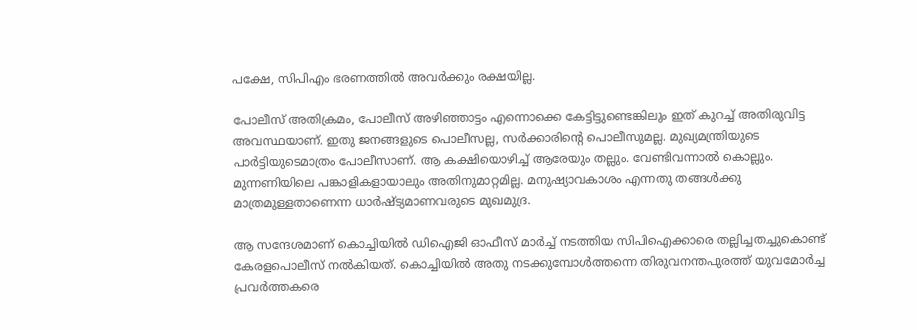പക്ഷേ, സിപിഎം ഭരണത്തില്‍ അവര്‍ക്കും രക്ഷയില്ല.

പോലീസ് അതിക്രമം, പോലീസ് അഴിഞ്ഞാട്ടം എന്നൊക്കെ കേട്ടിട്ടുണ്ടെങ്കിലും ഇത് കുറച്ച് അതിരുവിട്ട അവസ്ഥയാണ്. ഇതു ജനങ്ങളുടെ പൊലീസല്ല, സര്‍ക്കാരിന്റെ പൊലീസുമല്ല. മുഖ്യമന്ത്രിയുടെ പാര്‍ട്ടിയുടെമാത്രം പോലീസാണ്. ആ കക്ഷിയൊഴിച്ച് ആരേയും തല്ലും. വേണ്ടിവന്നാല്‍ കൊല്ലും. മുന്നണിയിലെ പങ്കാളികളായാലും അതിനുമാറ്റമില്ല. മനുഷ്യാവകാശം എന്നതു തങ്ങള്‍ക്കു മാത്രമുള്ളതാണെന്ന ധാര്‍ഷ്ട്യമാണവരുടെ മുഖമുദ്ര.

ആ സന്ദേശമാണ് കൊച്ചിയില്‍ ഡിഐജി ഓഫീസ് മാര്‍ച്ച് നടത്തിയ സിപിഐക്കാരെ തല്ലിച്ചതച്ചുകൊണ്ട് കേരളപൊലീസ് നല്‍കിയത്. കൊച്ചിയില്‍ അതു നടക്കുമ്പോള്‍ത്തന്നെ തിരുവനന്തപുരത്ത് യുവമോര്‍ച്ച പ്രവര്‍ത്തകരെ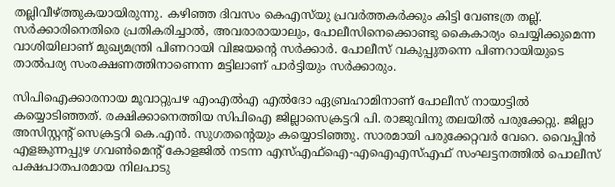തല്ലിവീഴ്‌ത്തുകയായിരുന്നു. കഴിഞ്ഞ ദിവസം കെഎസ്‌യു പ്രവര്‍ത്തകര്‍ക്കും കിട്ടി വേണ്ടത്ര തല്ല്. സര്‍ക്കാരിനെതിരെ പ്രതികരിച്ചാല്‍, അവരാരായാലും, പോലീസിനെക്കൊണ്ടു കൈകാര്യം ചെയ്യിക്കുമെന്ന വാശിയിലാണ് മുഖ്യമന്ത്രി പിണറായി വിജയന്റെ സര്‍ക്കാര്‍. പോലീസ് വകുപ്പുതന്നെ പിണറായിയുടെ താല്‍പര്യ സംരക്ഷണത്തിനാണെന്ന മട്ടിലാണ് പാര്‍ട്ടിയും സര്‍ക്കാരും.

സിപിഐക്കാരനായ മൂവാറ്റുപഴ എംഎല്‍എ എല്‍ദോ ഏബ്രഹാമിനാണ് പോലീസ് നായാട്ടില്‍ കയ്യൊടിഞ്ഞത്. രക്ഷിക്കാനെത്തിയ സിപിഐ ജില്ലാസെക്രട്ടറി പി. രാജുവിനു തലയില്‍ പരുക്കേറ്റു. ജില്ലാ അസിസ്റ്റന്റ് സെക്രട്ടറി കെ.എന്‍. സുഗതന്റെയും കയ്യൊടിഞ്ഞു. സാരമായി പരുക്കേറ്റവര്‍ വേറെ. വൈപ്പിന്‍ എളങ്കുന്നപ്പുഴ ഗവണ്‍മെന്റ് കോളജില്‍ നടന്ന എസ്എഫ്‌ഐ-എഐഎസ്എഫ് സംഘട്ടനത്തില്‍ പൊലീസ് പക്ഷപാതപരമായ നിലപാടു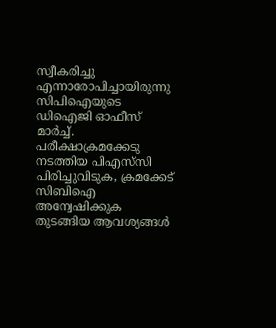സ്വീകരിച്ചു എന്നാരോപിച്ചായിരുന്നു സിപിഐയുടെ ഡിഐജി ഓഫീസ് മാര്‍ച്ച്. പരീക്ഷാക്രമക്കേടു നടത്തിയ പിഎസ്‌സി പിരിച്ചുവിടുക, ക്രമക്കേട് സിബിഐ അന്വേഷിക്കുക തുടങ്ങിയ ആവശ്യങ്ങള്‍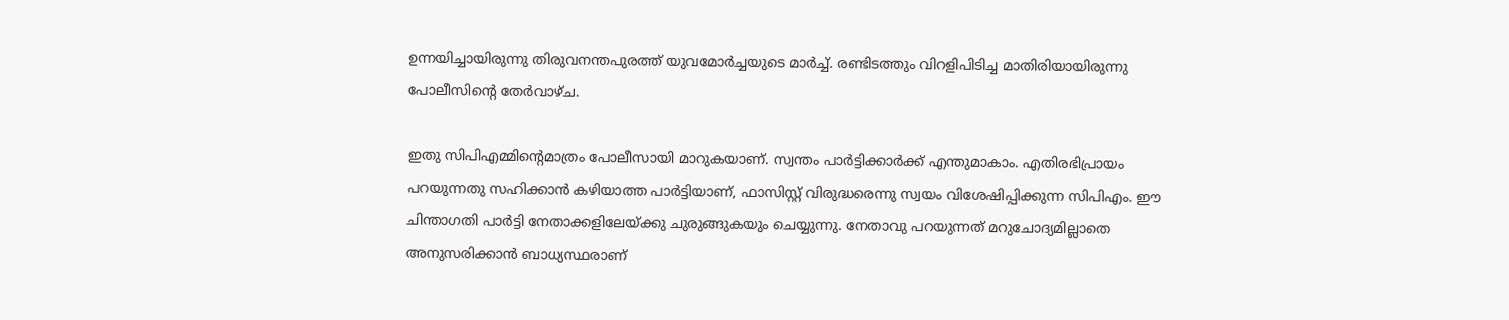ഉന്നയിച്ചായിരുന്നു തിരുവനന്തപുരത്ത് യുവമോര്‍ച്ചയുടെ മാര്‍ച്ച്. രണ്ടിടത്തും വിറളിപിടിച്ച മാതിരിയായിരുന്നു പോലീസിന്റെ തേര്‍വാഴ്ച.

ഇതു സിപിഎമ്മിന്റെമാത്രം പോലീസായി മാറുകയാണ്. സ്വന്തം പാര്‍ട്ടിക്കാര്‍ക്ക് എന്തുമാകാം. എതിരഭിപ്രായം പറയുന്നതു സഹിക്കാന്‍ കഴിയാത്ത പാര്‍ട്ടിയാണ്, ഫാസിസ്റ്റ് വിരുദ്ധരെന്നു സ്വയം വിശേഷിപ്പിക്കുന്ന സിപിഎം. ഈ ചിന്താഗതി പാര്‍ട്ടി നേതാക്കളിലേയ്‌ക്കു ചുരുങ്ങുകയും ചെയ്യുന്നു. നേതാവു പറയുന്നത് മറുചോദ്യമില്ലാതെ അനുസരിക്കാന്‍ ബാധ്യസ്ഥരാണ്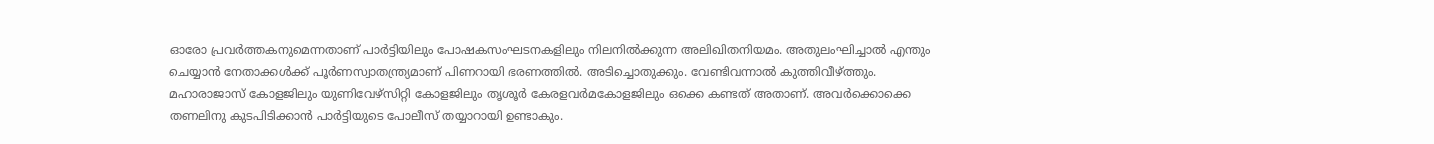ഓരോ പ്രവര്‍ത്തകനുമെന്നതാണ് പാര്‍ട്ടിയിലും പോഷകസംഘടനകളിലും നിലനില്‍ക്കുന്ന അലിഖിതനിയമം. അതുലംഘിച്ചാല്‍ എന്തും ചെയ്യാന്‍ നേതാക്കള്‍ക്ക് പൂര്‍ണസ്വാതന്ത്ര്യമാണ് പിണറായി ഭരണത്തില്‍. അടിച്ചൊതുക്കും. വേണ്ടിവന്നാല്‍ കുത്തിവീഴ്‌ത്തും. മഹാരാജാസ് കോളജിലും യുണിവേഴ്‌സിറ്റി കോളജിലും തൃശൂര്‍ കേരളവര്‍മകോളജിലും ഒക്കെ കണ്ടത് അതാണ്. അവര്‍ക്കൊക്കെ തണലിനു കുടപിടിക്കാന്‍ പാര്‍ട്ടിയുടെ പോലീസ് തയ്യാറായി ഉണ്ടാകും.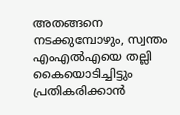അതങ്ങനെ നടക്കുമ്പോഴും, സ്വന്തം എംഎല്‍എയെ തല്ലി കൈയൊടിച്ചിട്ടും പ്രതികരിക്കാന്‍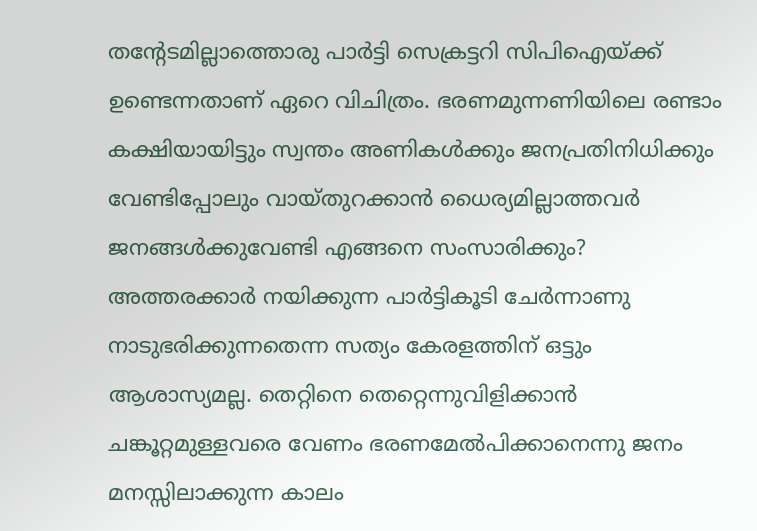തന്റേടമില്ലാത്തൊരു പാര്‍ട്ടി സെക്രട്ടറി സിപിഐയ്‌ക്ക് ഉണ്ടെന്നതാണ് ഏറെ വിചിത്രം. ഭരണമുന്നണിയിലെ രണ്ടാം കക്ഷിയായിട്ടും സ്വന്തം അണികള്‍ക്കും ജനപ്രതിനിധിക്കും വേണ്ടിപ്പോലും വായ്തുറക്കാന്‍ ധൈര്യമില്ലാത്തവര്‍ ജനങ്ങള്‍ക്കുവേണ്ടി എങ്ങനെ സംസാരിക്കും? അത്തരക്കാര്‍ നയിക്കുന്ന പാര്‍ട്ടികൂടി ചേര്‍ന്നാണു നാടുഭരിക്കുന്നതെന്ന സത്യം കേരളത്തിന് ഒട്ടും ആശാസ്യമല്ല. തെറ്റിനെ തെറ്റെന്നുവിളിക്കാന്‍ ചങ്കൂറ്റമുള്ളവരെ വേണം ഭരണമേല്‍പിക്കാനെന്നു ജനം മനസ്സിലാക്കുന്ന കാലം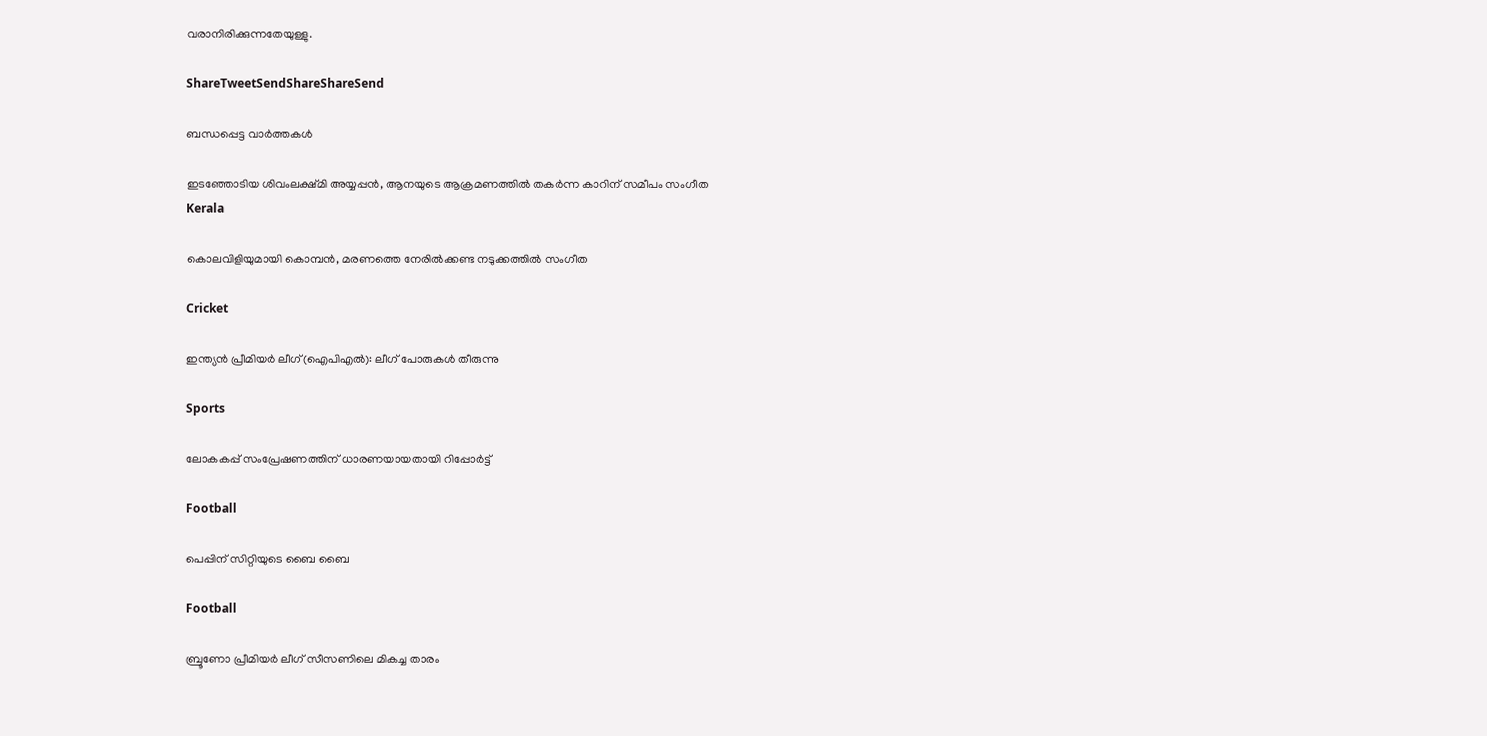വരാനിരിക്കുന്നതേയുള്ളു.

ShareTweetSendShareShareSend

ബന്ധപ്പെട്ട വാര്‍ത്തകള്‍

ഇടഞ്ഞോടിയ ശിവംലക്ഷ്മി അയ്യപ്പന്‍, ആനയുടെ ആക്രമണത്തില്‍ തകര്‍ന്ന കാറിന് സമീപം സംഗീത
Kerala

കൊലവിളിയുമായി കൊമ്പന്‍, മരണത്തെ നേരില്‍ക്കണ്ട നടുക്കത്തില്‍ സംഗീത

Cricket

ഇന്ത്യന്‍ പ്രീമിയര്‍ ലീഗ്(ഐപിഎല്‍): ലീഗ് പോരുകള്‍ തീരുന്നു

Sports

ലോകകപ്പ് സംപ്രേഷണത്തിന് ധാരണയായതായി റിപ്പോര്‍ട്ട്

Football

പെപ്പിന് സിറ്റിയുടെ ബൈ ബൈ

Football

ബ്രൂണോ പ്രീമിയര്‍ ലീഗ് സീസണിലെ മികച്ച താരം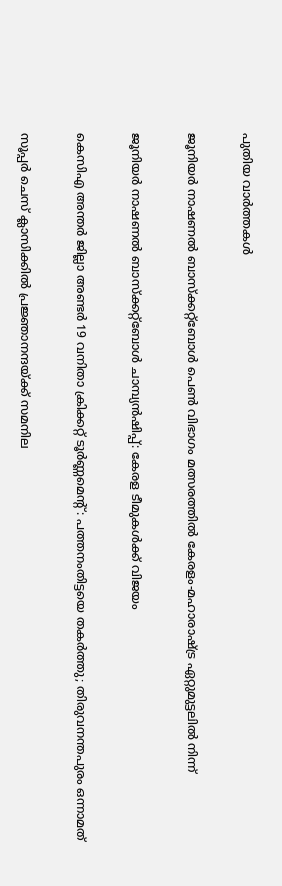പുതിയ വാര്‍ത്തകള്‍

ജൂനിയര്‍ നാഷണല്‍ ബാസ്‌ക്കറ്റ്‌ബോള്‍ പെണ്‍ വിഭാഗം മത്സരത്തില്‍ കേരളം-മഹാരാഷ്ട്ര ഏറ്റുമുട്ടലില്‍ നിന്ന്‌

ജൂനിയര്‍ നാഷണല്‍ ബാസ്‌ക്കറ്റ്ബോള്‍ ചാമ്പ്യന്‍ഷിപ്പ്: കേരള ടീമുകള്‍ക്ക് വിജയം

കെസിഎ അന്തര്‍ ജില്ലാ അണ്ടര്‍ 19 വനിതാ ക്രിക്കറ്റ് ടൂര്‍ണ്ണമെന്റ്: പത്തനംതിട്ടയെ തകര്‍ത്തു; തിരുവനന്തപുരം ഒന്നാമത്

സൂപ്പര്‍ ചെസ് ക്ലാസിക്കില്‍ പ്രജ്ഞാനന്ദയ്‌ക്ക് സമനില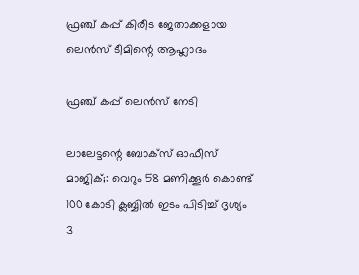ഫ്രഞ്ച് കപ്പ് കിരീട ജേതാക്കളായ ലെന്‍സ് ടീമിന്റെ ആഹ്ലാദം

ഫ്രഞ്ച് കപ്പ് ലെന്‍സ് നേടി

ലാലേട്ടന്റെ ബോക്സ്‌ ഓഫീസ് മാജിക്‌;: വെറും 58 മണിക്കൂർ കൊണ്ട് 100 കോടി ക്ലബ്ബിൽ ഇടം പിടിച്ച് ദൃശ്യം 3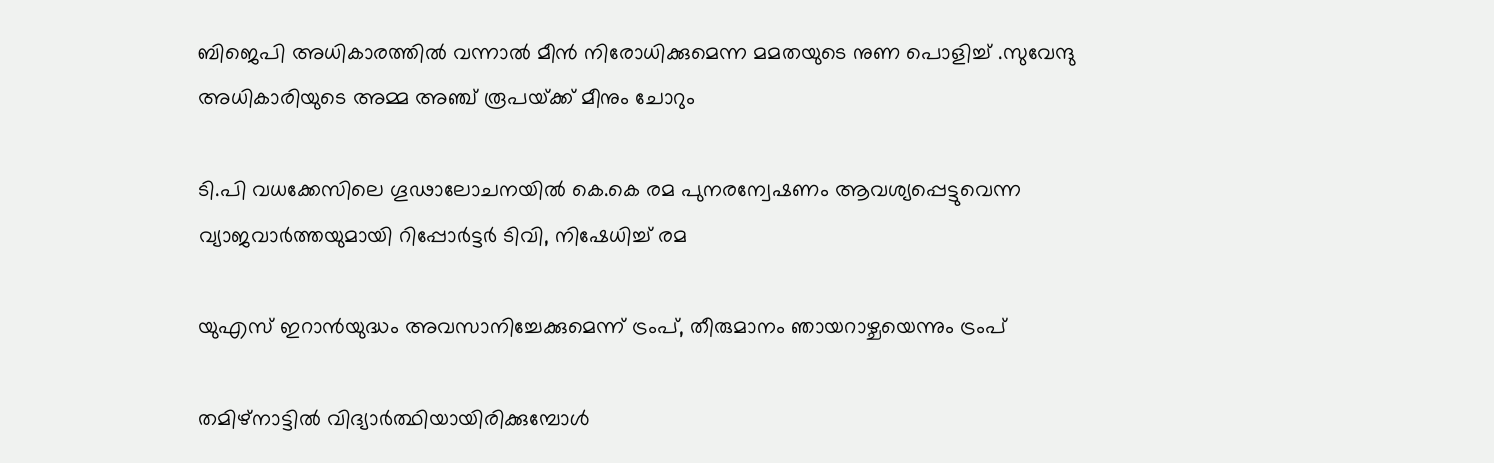ബിജെപി അധികാരത്തില്‍ വന്നാല്‍ മീന്‍ നിരോധിക്കുമെന്ന മമതയുടെ നുണ പൊളിച്ച് .സുവേന്ദു അധികാരിയുടെ അമ്മ അഞ്ച് രൂപയ്‌ക്ക് മീനും ചോറും

ടി.പി വധക്കേസിലെ ഗൂഢാലോചനയില്‍ കെ.കെ രമ പുനരന്വേഷണം ആവശ്യപ്പെട്ടുവെന്ന വ്യാജവാര്‍ത്തയുമായി റിപ്പോര്‍ട്ടര്‍ ടിവി, നിഷേധിച്ച് രമ

യുഎസ് ഇറാന്‍യുദ്ധം അവസാനിച്ചേക്കുമെന്ന് ട്രംപ്, തീരുമാനം ഞായറാഴ്ചയെന്നും ട്രംപ്

തമിഴ്നാട്ടില്‍ വിദ്യാര്‍ത്ഥിയായിരിക്കുമ്പോള്‍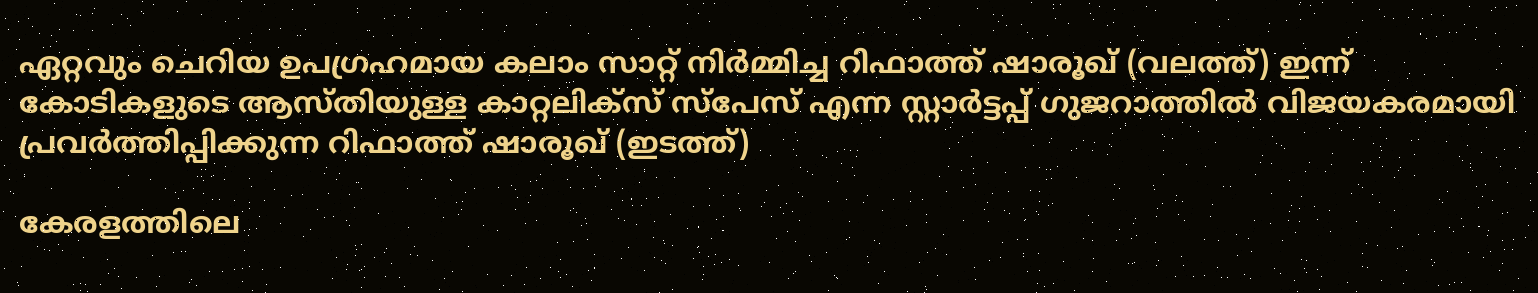ഏറ്റവും ചെറിയ ഉപഗ്രഹമായ കലാം സാറ്റ് നിര്‍മ്മിച്ച റിഫാത്ത് ഷാരൂഖ് (വലത്ത്) ഇന്ന് കോടികളുടെ ആസ്തിയുള്ള കാറ്റലിക്സ് സ്പേസ് എന്ന സ്റ്റാര്‍ട്ടപ്പ് ഗുജറാത്തില്‍ വിജയകരമായി പ്രവര്‍ത്തിപ്പിക്കുന്ന റിഫാത്ത് ഷാരൂഖ് (ഇടത്ത്)

കേരളത്തിലെ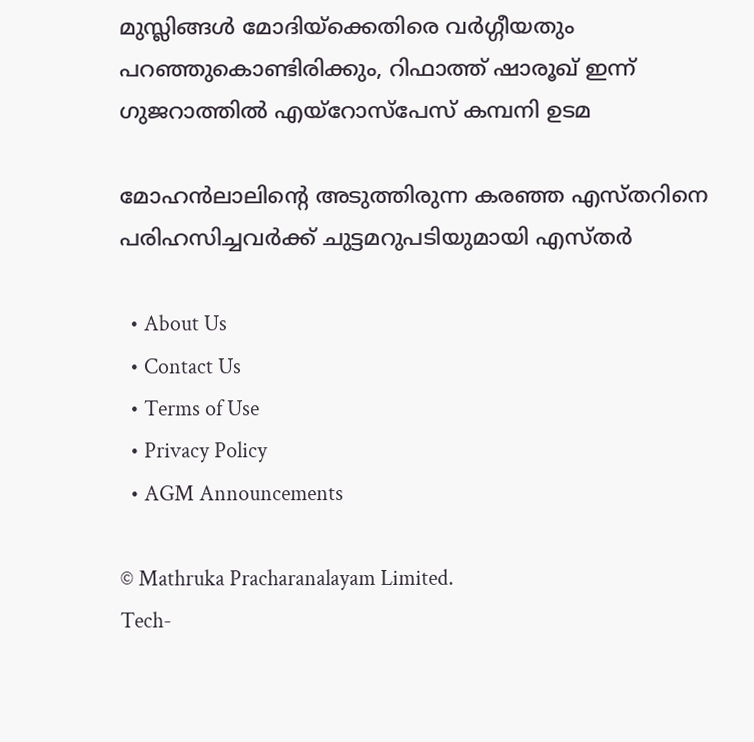മുസ്ലിങ്ങള്‍ മോദിയ്‌ക്കെതിരെ വര്‍ഗ്ഗീയതും പറഞ്ഞുകൊണ്ടിരിക്കും, റിഫാത്ത് ഷാരൂഖ് ഇന്ന് ഗുജറാത്തില്‍ എയ്റോസ്പേസ് കമ്പനി ഉടമ

മോഹന്‍ലാലിന്റെ അടുത്തിരുന്ന കരഞ്ഞ എസ്തറിനെ പരിഹസിച്ചവര്‍ക്ക് ചുട്ടമറുപടിയുമായി എസ്തര്‍

  • About Us
  • Contact Us
  • Terms of Use
  • Privacy Policy
  • AGM Announcements

© Mathruka Pracharanalayam Limited.
Tech-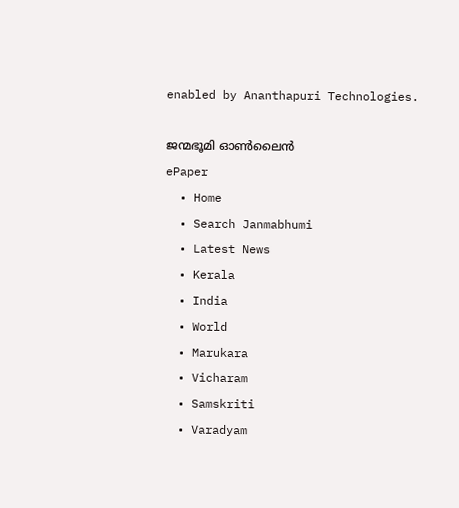enabled by Ananthapuri Technologies.

ജന്മഭൂമി ഓണ്‍ലൈന്‍
ePaper
  • Home
  • Search Janmabhumi
  • Latest News
  • Kerala
  • India
  • World
  • Marukara
  • Vicharam
  • Samskriti
  • Varadyam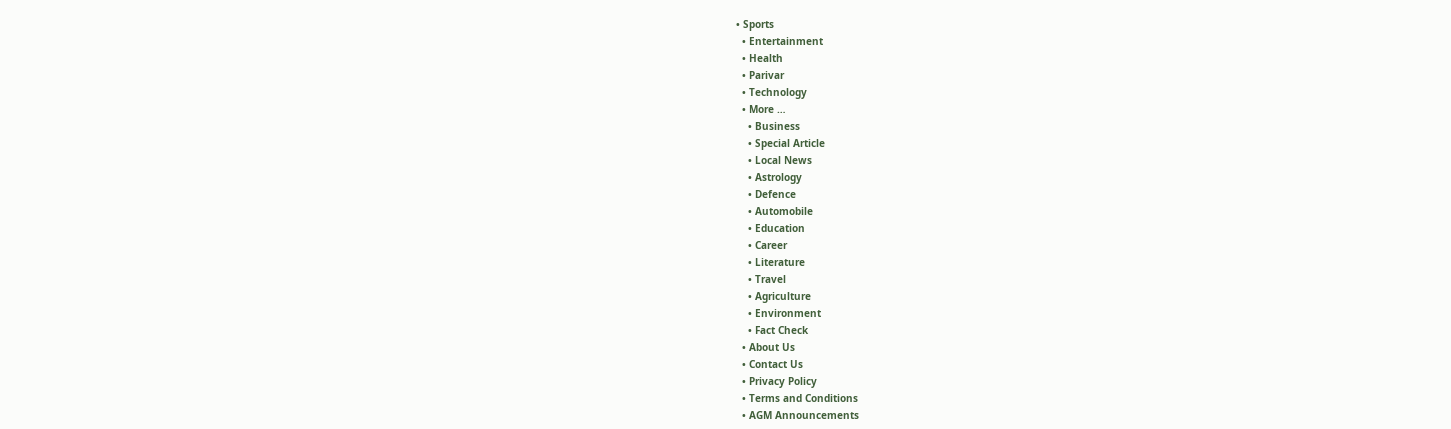• Sports
  • Entertainment
  • Health
  • Parivar
  • Technology
  • More …
    • Business
    • Special Article
    • Local News
    • Astrology
    • Defence
    • Automobile
    • Education
    • Career
    • Literature
    • Travel
    • Agriculture
    • Environment
    • Fact Check
  • About Us
  • Contact Us
  • Privacy Policy
  • Terms and Conditions
  • AGM Announcements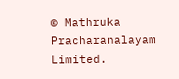© Mathruka Pracharanalayam Limited.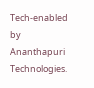Tech-enabled by Ananthapuri Technologies.